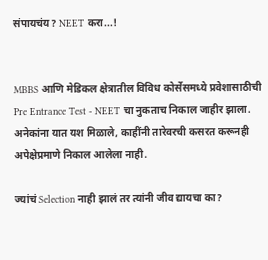संपायचंय? NEET करा...!


MBBS आणि मेडिकल क्षेत्रातील विविध कोर्सेसमध्ये प्रवेशासाठीची Pre Entrance Test - NEET चा नुकताच निकाल जाहीर झाला. अनेकांना यात यश मिळाले, काहींनी तारेवरची कसरत करूनही अपेक्षेप्रमाणे निकाल आलेला नाही.

ज्यांचं Selection नाही झालं तर त्यांनी जीव द्यायचा का?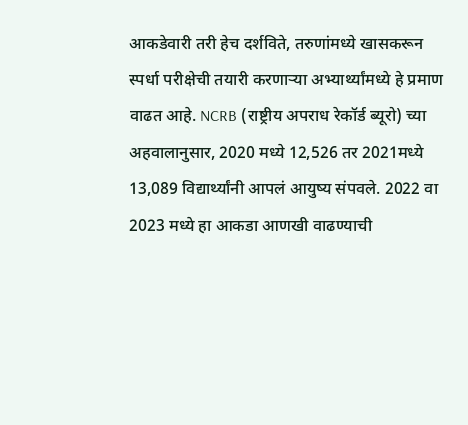आकडेवारी तरी हेच दर्शविते, तरुणांमध्ये खासकरून स्पर्धा परीक्षेची तयारी करणाऱ्या अभ्यार्थ्यांमध्ये हे प्रमाण वाढत आहे. NCRB (राष्ट्रीय अपराध रेकॉर्ड ब्यूरो) च्या अहवालानुसार, 2020 मध्ये 12,526 तर 2021मध्ये 13,089 विद्यार्थ्यांनी आपलं आयुष्य संपवले. 2022 वा 2023 मध्ये हा आकडा आणखी वाढण्याची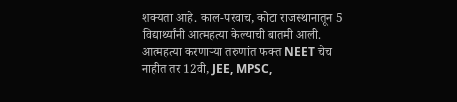शक्यता आहे. काल-परवाच, कोटा राजस्थानातून 5 विद्यार्थ्यांनी आत्महत्या केल्याची बातमी आली. आत्महत्या करणाऱ्या तरुणांत फक्त NEET चेच नाहीत तर 12वी, JEE, MPSC,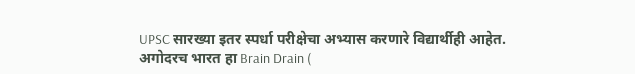UPSC सारख्या इतर स्पर्धा परीक्षेचा अभ्यास करणारे विद्यार्थीही आहेत. अगोदरच भारत हा Brain Drain (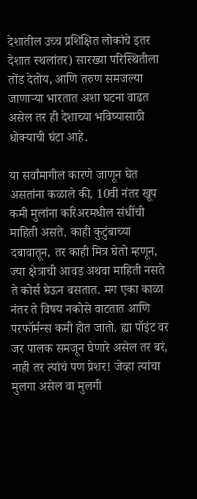देशातील उच्च प्रशिक्षित लोकांचे इतर देशात स्थलांतर) सारख्या परिस्थितीला तोंड देतोय, आणि तरुण समजल्या जाणाऱ्या भारतात अशा घटना वाढत असेल तर ही देशाच्या भविष्यासाठी धोक्याची घंटा आहे.

या सर्वांमागील कारणे जाणून घेत असतांना कळाले की, 10वी नंतर खूप कमी मुलांना करिअरमधील संधींची माहिती असते. काही कुटुंबाच्या दबावातून, तर काही मित्र घेतो म्हणून, ज्या क्षेत्राची आवड अथवा माहिती नसते ते कोर्स घेऊन बसतात. मग एका काळा नंतर ते विषय नकोसे वाटतात आणि परफॉर्मन्स कमी होत जातो. ह्या पॉइंट वर जर पालक समजून घेणारे असेल तर बरं, नाही तर त्यांचं पण प्रेशर! जेव्हा त्यांचा मुलगा असेल वा मुलगी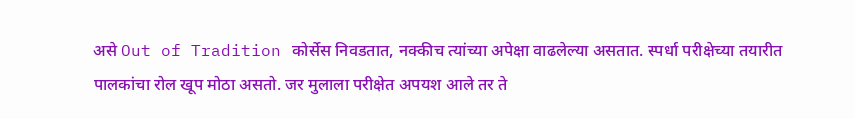असे Out of Tradition कोर्सेस निवडतात, नक्कीच त्यांच्या अपेक्षा वाढलेल्या असतात. स्पर्धा परीक्षेच्या तयारीत पालकांचा रोल खूप मोठा असतो. जर मुलाला परीक्षेत अपयश आले तर ते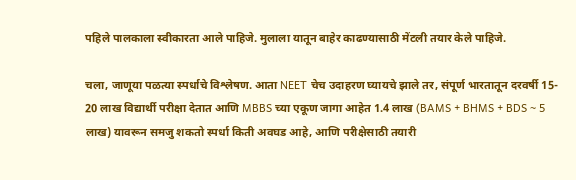पहिले पालकाला स्वीकारता आले पाहिजे. मुलाला यातून बाहेर काढण्यासाठी मेंटली तयार केले पाहिजे.

चला, जाणूया पळत्या स्पर्धाचे विश्लेषण. आता NEET चेच उदाहरण घ्यायचे झाले तर, संपूर्ण भारतातून दरवर्षी 15- 20 लाख विद्यार्थी परीक्षा देतात आणि MBBS च्या एकूण जागा आहेत 1.4 लाख (BAMS + BHMS + BDS ~ 5 लाख) यावरून समजु शकतो स्पर्धा किती अवघड आहे, आणि परीक्षेसाठी तयारी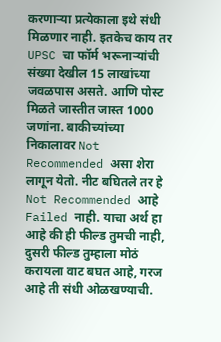करणाऱ्या प्रत्येकाला इथे संधी मिळणार नाही. इतकेच काय तर UPSC चा फॉर्म भरूनाऱ्यांची संख्या देखील 15 लाखांच्या जवळपास असते. आणि पोस्ट मिळते जास्तीत जास्त 1000 जणांना. बाकीच्यांच्या निकालावर Not Recommended असा शेरा लागून येतो. नीट बघितले तर हे Not Recommended आहे Failed नाही. याचा अर्थ हा आहे की ही फील्ड तुमची नाही, दुसरी फील्ड तुम्हाला मोठं करायला वाट बघत आहे, गरज आहे ती संधी ओळखण्याची.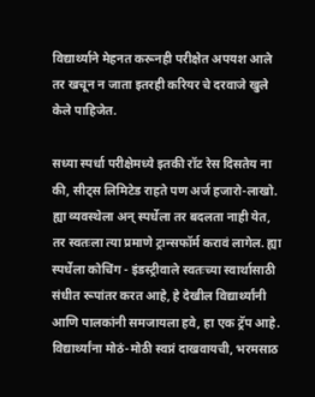विद्यार्थ्याने मेहनत करूनही परीक्षेत अपयश आले तर खचून न जाता इतरही करियर चे दरवाजे खुले केले पाहिजेत.

सध्या स्पर्धा परीक्षेमध्ये इतकी रॉट रेस दिसतेय ना की, सीट्स लिमिटेड राहते पण अर्ज हजारो-लाखो. ह्या व्यवस्थेला अन् स्पर्धेला तर बदलता नाही येत, तर स्वतःला त्या प्रमाणे ट्रान्सफॉर्म करावं लागेल. ह्या स्पर्धेला कोचिंग - इंडस्ट्रीवाले स्वतःच्या स्वार्थासाठी संधीत रूपांतर करत आहे, हे देखील विद्यार्थ्यांनी आणि पालकांनी समजायला हवे, हा एक ट्रॅप आहे. विद्यार्थ्यांना मोठं-मोठी स्वप्नं दाखवायची, भरमसाठ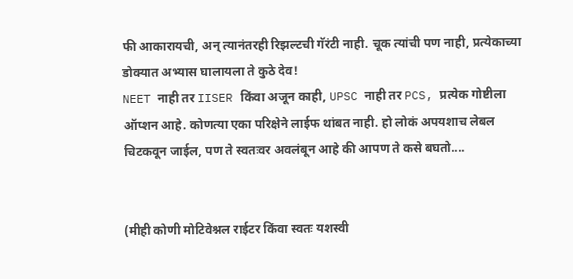फी आकारायची, अन् त्यानंतरही रिझल्टची गॅरंटी नाही. चूक त्यांची पण नाही, प्रत्येकाच्या डोक्यात अभ्यास घालायला ते कुठे देव!
NEET नाही तर IISER किंवा अजून काही, UPSC नाही तर PCS, प्रत्येक गोष्टीला ऑप्शन आहे. कोणत्या एका परिक्षेने लाईफ थांबत नाही. हो लोकं अपयशाच लेबल चिटकवून जाईल, पण ते स्वतःवर अवलंबून आहे की आपण ते कसे बघतो....


(मीही कोणी मोटिवेश्नल राईटर किंवा स्वतः यशस्वी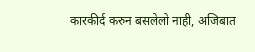कारकीर्द करुन बसलेलो नाही, अजिबात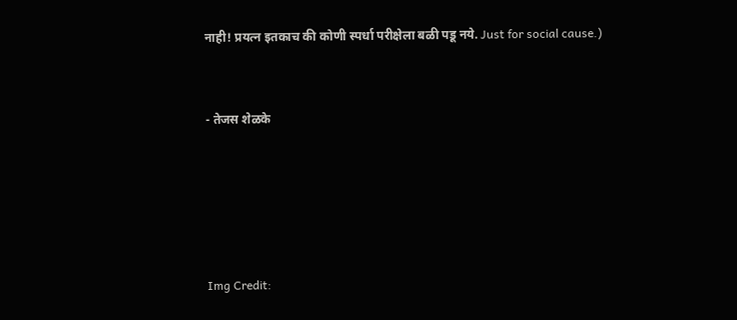नाही! प्रयत्न इतकाच की कोणी स्पर्धा परीक्षेला बळी पडू नये. Just for social cause.)


- तेजस शेळके





Img Credit: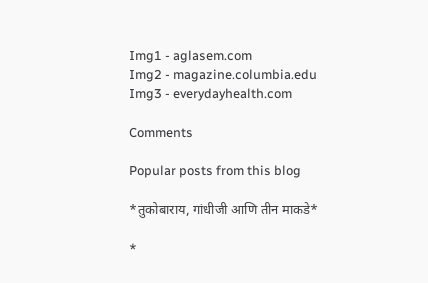Img1 - aglasem.com
Img2 - magazine.columbia.edu
Img3 - everydayhealth.com

Comments

Popular posts from this blog

*तुकोबाराय, गांधीजी आणि तीन माकडे*

*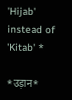'Hijab' instead of 'Kitab' *

*उड़ान*